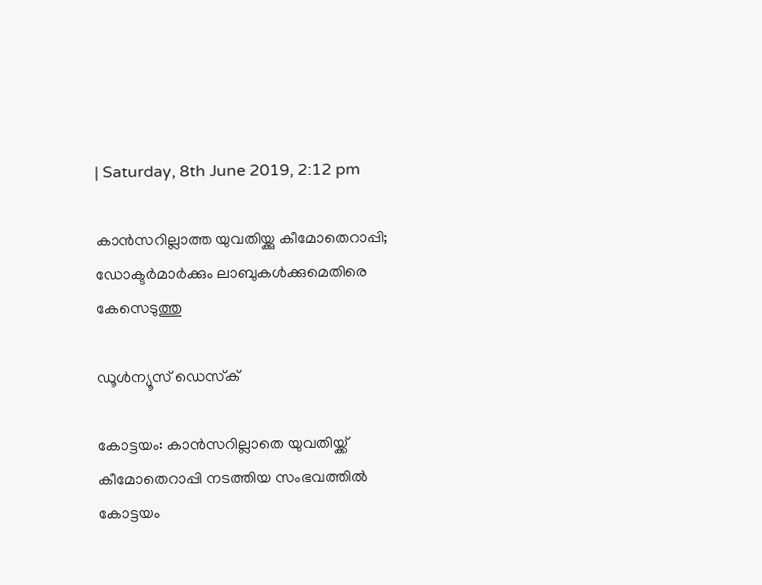| Saturday, 8th June 2019, 2:12 pm

കാന്‍സറില്ലാത്ത യുവതിയ്ക്കു കീമോതെറാപ്പി; ഡോക്ടര്‍മാര്‍ക്കും ലാബുകള്‍ക്കുമെതിരെ കേസെടുത്തു

ഡൂള്‍ന്യൂസ് ഡെസ്‌ക്

കോട്ടയം: കാന്‍സറില്ലാതെ യുവതിയ്ക്ക് കീമോതെറാപ്പി നടത്തിയ സംഭവത്തില്‍ കോട്ടയം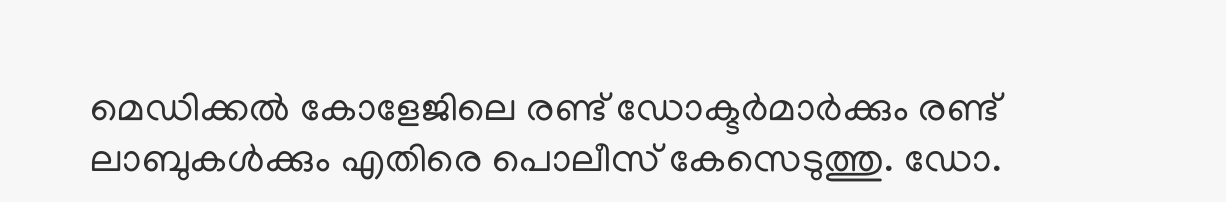മെഡിക്കല്‍ കോളേജിലെ രണ്ട് ഡോക്ടര്‍മാര്‍ക്കും രണ്ട് ലാബുകള്‍ക്കും എതിരെ പൊലീസ് കേസെടുത്തു. ഡോ.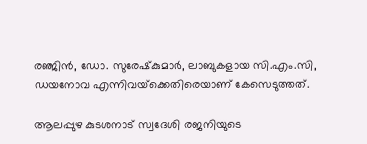രഞ്ജിന്‍, ഡോ. സുരേഷ്‌കുമാര്‍, ലാബുകളായ സി.എം.സി, ഡയനോവ എന്നിവയ്‌ക്കെതിരെയാണ് കേസെടുത്തത്.

ആലപ്പുഴ കുടശനാട് സ്വദേശി രജനിയുടെ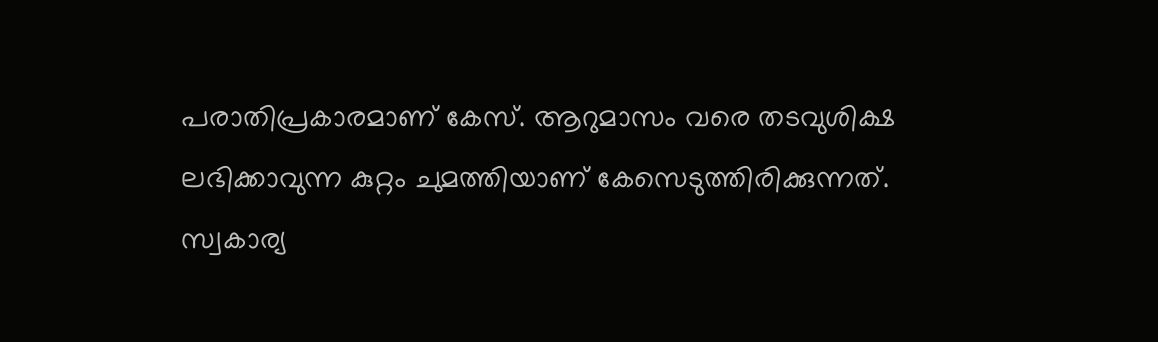പരാതിപ്രകാരമാണ് കേസ്. ആറുമാസം വരെ തടവുശിക്ഷ ലഭിക്കാവുന്ന കുറ്റം ചുമത്തിയാണ് കേസെടുത്തിരിക്കുന്നത്. സ്വകാര്യ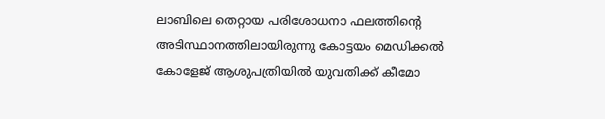ലാബിലെ തെറ്റായ പരിശോധനാ ഫലത്തിന്റെ അടിസ്ഥാനത്തിലായിരുന്നു കോട്ടയം മെഡിക്കല്‍ കോളേജ് ആശുപത്രിയില്‍ യുവതിക്ക് കീമോ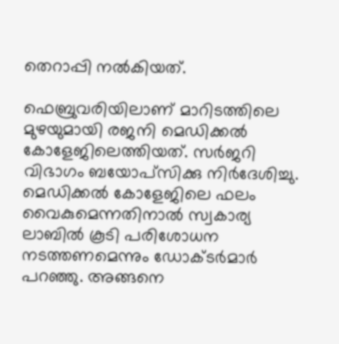തെറാപ്പി നല്‍കിയത്.

ഫെബ്രുവരിയിലാണ് മാറിടത്തിലെ മുഴയുമായി രജനി മെഡിക്കല്‍ കോളേജിലെത്തിയത്. സര്‍ജറി വിഭാഗം ബയോപ്‌സിക്കു നിര്‍ദേശിച്ചു. മെഡിക്കല്‍ കോളേജിലെ ഫലം വൈകുമെന്നതിനാല്‍ സ്വകാര്യ ലാബില്‍ കൂടി പരിശോധന നടത്തണമെന്നും ഡോക്ടര്‍മാര്‍ പറഞ്ഞു. അങ്ങനെ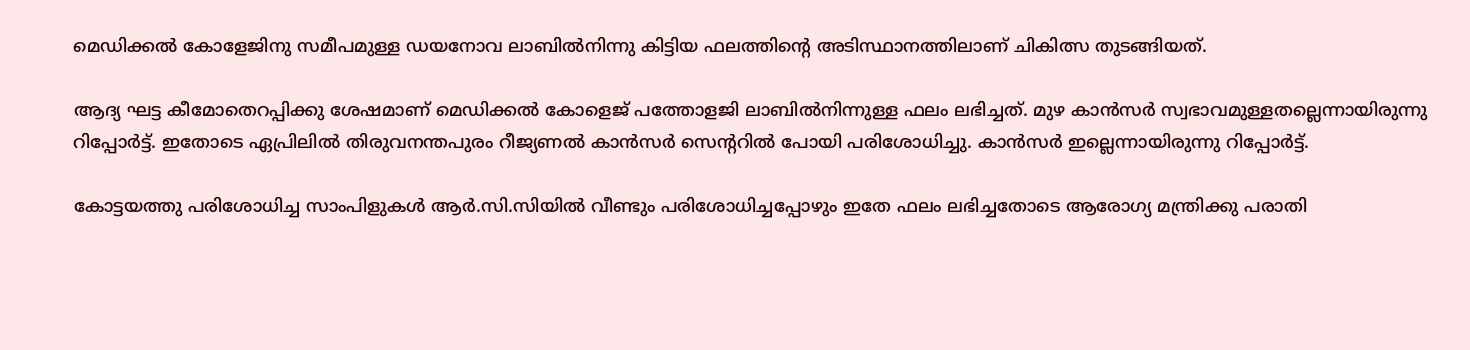മെഡിക്കല്‍ കോളേജിനു സമീപമുള്ള ഡയനോവ ലാബില്‍നിന്നു കിട്ടിയ ഫലത്തിന്റെ അടിസ്ഥാനത്തിലാണ് ചികിത്സ തുടങ്ങിയത്.

ആദ്യ ഘട്ട കീമോതെറപ്പിക്കു ശേഷമാണ് മെഡിക്കല്‍ കോളെജ് പത്തോളജി ലാബില്‍നിന്നുള്ള ഫലം ലഭിച്ചത്. മുഴ കാന്‍സര്‍ സ്വഭാവമുള്ളതല്ലെന്നായിരുന്നു റിപ്പോര്‍ട്ട്. ഇതോടെ ഏപ്രിലില്‍ തിരുവനന്തപുരം റീജ്യണല്‍ കാന്‍സര്‍ സെന്ററില്‍ പോയി പരിശോധിച്ചു. കാന്‍സര്‍ ഇല്ലെന്നായിരുന്നു റിപ്പോര്‍ട്ട്.

കോട്ടയത്തു പരിശോധിച്ച സാംപിളുകള്‍ ആര്‍.സി.സിയില്‍ വീണ്ടും പരിശോധിച്ചപ്പോഴും ഇതേ ഫലം ലഭിച്ചതോടെ ആരോഗ്യ മന്ത്രിക്കു പരാതി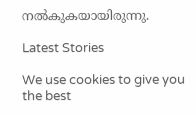നല്‍കുകയായിരുന്നു.

Latest Stories

We use cookies to give you the best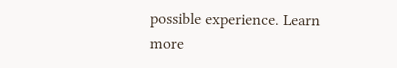possible experience. Learn more